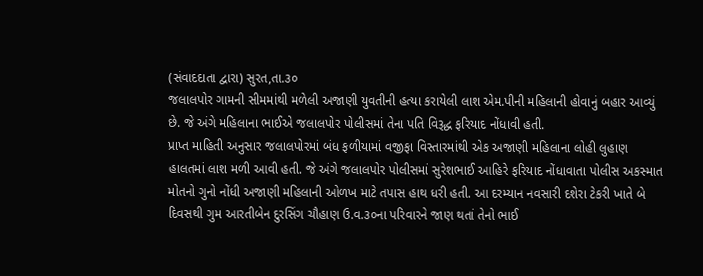(સંવાદદાતા દ્વારા) સુરત,તા.૩૦
જલાલપોર ગામની સીમમાંથી મળેલી અજાણી યુવતીની હત્યા કરાયેલી લાશ એમ.પીની મહિલાની હોવાનું બહાર આવ્યું છે. જે અંગે મહિલાના ભાઈએ જલાલપોર પોલીસમાં તેના પતિ વિરૂદ્ધ ફરિયાદ નોંધાવી હતી.
પ્રાપ્ત માહિતી અનુસાર જલાલપોરમાં બંધ ફળીયામાં વજીફા વિસ્તારમાંથી એક અજાણી મહિલાના લોહી લુહાણ હાલતમાં લાશ મળી આવી હતી. જે અંગે જલાલપોર પોલીસમાં સુરેશભાઈ આહિરે ફરિયાદ નોંધાવાતા પોલીસ અકસ્માત મોતનો ગુનો નોંધી અજાણી મહિલાની ઓળખ માટે તપાસ હાથ ધરી હતી. આ દરમ્યાન નવસારી દશેરા ટેકરી ખાતે બે દિવસથી ગુમ આરતીબેન દુરસિંગ ચૌહાણ ઉ.વ.૩૦ના પરિવારને જાણ થતાં તેનો ભાઈ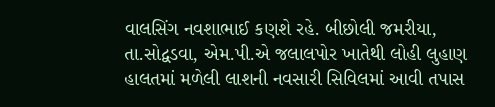વાલસિંગ નવશાભાઈ કણશે રહે. બીછોલી જમરીયા, તા.સોદ્વડવા, એમ.પી.એ જલાલપોર ખાતેથી લોહી લુહાણ હાલતમાં મળેલી લાશની નવસારી સિવિલમાં આવી તપાસ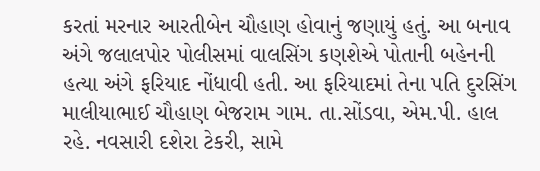કરતાં મરનાર આરતીબેન ચૌહાણ હોવાનું જણાયું હતું. આ બનાવ અંગે જલાલપોર પોલીસમાં વાલસિંગ કણશેએ પોતાની બહેનની હત્યા અંગે ફરિયાદ નોંધાવી હતી. આ ફરિયાદમાં તેના પતિ દુરસિંગ માલીયાભાઈ ચૌહાણ બેજરામ ગામ. તા.સોંડવા, એમ.પી. હાલ રહે. નવસારી દશેરા ટેકરી, સામે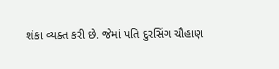શંકા વ્યક્ત કરી છે. જેમાં પતિ દુરસિંગ ચૌહાણ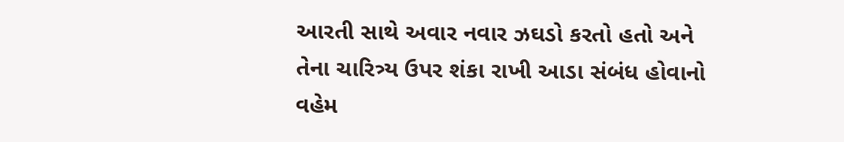આરતી સાથે અવાર નવાર ઝઘડો કરતો હતો અને તેના ચારિત્ર્ય ઉપર શંકા રાખી આડા સંબંધ હોવાનો વહેમ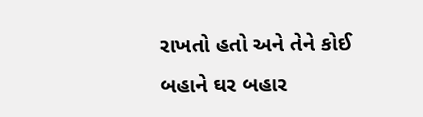રાખતો હતો અને તેને કોઈ બહાને ઘર બહાર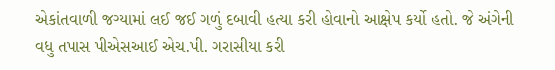એકાંતવાળી જગ્યામાં લઈ જઈ ગળું દબાવી હત્યા કરી હોવાનો આક્ષેપ કર્યો હતો. જે અંગેની વધુ તપાસ પીએસઆઈ એચ.પી. ગરાસીયા કરી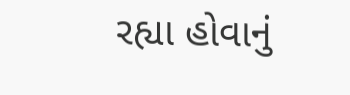રહ્યા હોવાનું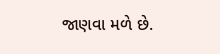જાણવા મળે છે.